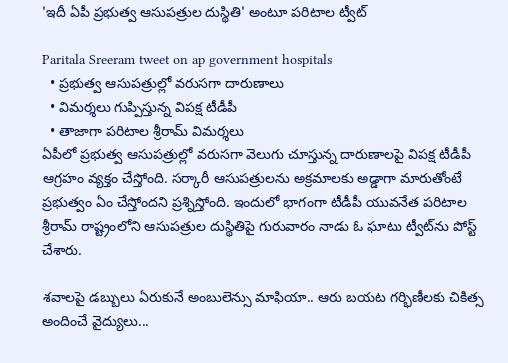'ఇదీ ఏపీ ప్ర‌భుత్వ ఆసుప‌త్రుల దుస్థితి' అంటూ ప‌రిటాల ట్వీట్

Paritala Sreeram tweet on ap government hospitals
  • ప్ర‌భుత్వ ఆసుప‌త్రుల్లో వ‌రుస‌గా దారుణాలు
  • విమ‌ర్శ‌లు గుప్పిస్తున్న విప‌క్ష టీడీపీ
  • తాజాగా పరిటాల శ్రీరామ్ విమర్శలు
ఏపీలో ప్ర‌భుత్వ ఆసుప‌త్రుల్లో వ‌రుస‌గా వెలుగు చూస్తున్న దారుణాల‌పై విప‌క్ష టీడీపీ ఆగ్ర‌హం వ్య‌క్తం చేస్తోంది. స‌ర్కారీ ఆసుప‌త్రుల‌ను అక్ర‌మాల‌కు అడ్డాగా మారుతోంటే ప్ర‌భుత్వం ఏం చేస్తోంద‌ని ప్ర‌శ్నిస్తోంది. ఇందులో భాగంగా టీడీపీ యువ‌నేత ప‌రిటాల శ్రీరామ్ రాష్ట్రంలోని ఆసుప‌త్రుల దుస్థితిపై గురువారం నాడు ఓ ఘాటు ట్వీట్‌ను పోస్ట్ చేశారు.

శవాలపై డబ్బులు ఏరుకునే అంబులెన్సు మాఫియా.. ఆరు బయట గర్భిణీలకు చికిత్స అందించే వైద్యులు...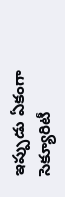ఇప్పుడు ఏకంగా సెక్యూరిటీ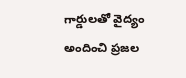గార్డులతో వైద్యం అందించి ప్రజల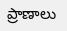ప్రాణాలు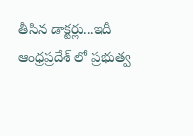తీసిన డాక్టర్లు...ఇదీ ఆంధ్రప్రదేశ్ లో ప్రభుత్వ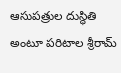ఆసుపత్రుల దుస్థితి అంటూ ప‌రిటాల శ్రీరామ్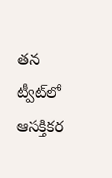త‌న ట్వీట్‌లో ఆస‌క్తిక‌ర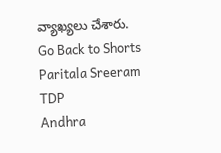వ్యాఖ్య‌లు చేశారు.
Go Back to Shorts
Paritala Sreeram
TDP
Andhra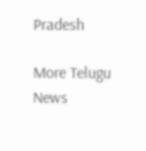Pradesh

More Telugu News